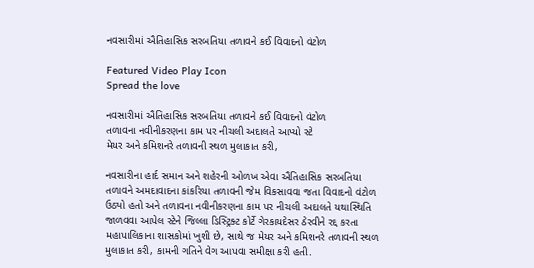નવસારીમાં ઐતિહાસિક સરબતિયા તળાવને કઈ વિવાદનો વંટોળ

Featured Video Play Icon
Spread the love

નવસારીમાં ઐતિહાસિક સરબતિયા તળાવને કઈ વિવાદનો વંટોળ
તળાવના નવીનીકરણના કામ પર નીચલી અદાલતે આપ્યો સ્ટે
મેયર અને કમિશનરે તળાવની સ્થળ મુલાકાત કરી,

નવસારીના હાર્દ સમાન અને શહેરની ઓળખ એવા ઐતિહાસિક સરબતિયા તળાવને અમદાવાદના કાંકરિયા તળાવની જેમ વિકસાવવા જતા વિવાદનો વંટોળ ઉઠ્યો હતો અને તળાવના નવીનીકરણના કામ પર નીચલી અદાલતે યથાસ્થિતિ જાળવવા આપેલ સ્ટેને જિલ્લા ડિસ્ટ્રિક્ટ કોર્ટે ગેરકાયદેસર ઠેરવીને રદ્દ કરતા મહાપાલિકાના શાસકોમાં ખુશી છે, સાથે જ મેયર અને કમિશનરે તળાવની સ્થળ મુલાકાત કરી, કામની ગતિને વેગ આપવા સમીક્ષા કરી હતી.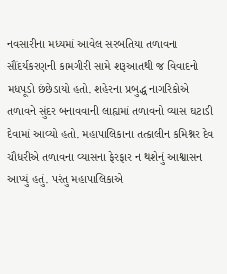નવસારીના મધ્યમાં આવેલ સરબતિયા તળાવના સૌંદર્યકરણની કામગીરી સામે શરૂઆતથી જ વિવાદનો મધપૂડો છંછેડાયો હતો. શહેરના પ્રબુદ્ધ નાગરિકોએ તળાવને સુંદર બનાવવાની લાહ્યમાં તળાવનો વ્યાસ ઘટાડી દેવામાં આવ્યો હતો. મહાપાલિકાના તત્કાલીન કમિશ્નર દેવ ચૌધરીએ તળાવના વ્યાસના ફેરફાર ન થશેનું આશ્વાસન આપ્યું હતું. પરંતુ મહાપાલિકાએ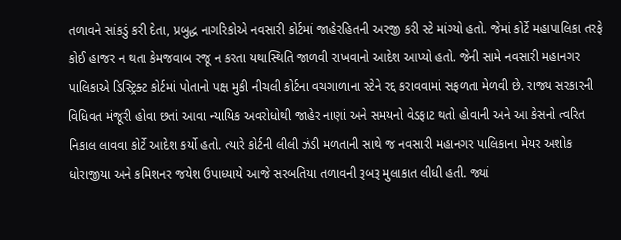તળાવને સાંકડું કરી દેતા, પ્રબુદ્ધ નાગરિકોએ નવસારી કોર્ટમાં જાહેરહિતની અરજી કરી સ્ટે માંગ્યો હતો. જેમાં કોર્ટે મહાપાલિકા તરફે કોઈ હાજર ન થતા કેમજવાબ રજૂ ન કરતા યથાસ્થિતિ જાળવી રાખવાનો આદેશ આપ્યો હતો. જેની સામે નવસારી મહાનગર પાલિકાએ ડિસ્ટ્રિક્ટ કોર્ટમાં પોતાનો પક્ષ મુકી નીચલી કોર્ટના વચગાળાના સ્ટેને રદ્દ કરાવવામાં સફળતા મેળવી છે. રાજ્ય સરકારની વિધિવત મંજૂરી હોવા છતાં આવા ન્યાયિક અવરોધોથી જાહેર નાણાં અને સમયનો વેડફાટ થતો હોવાની અને આ કેસનો ત્વરિત નિકાલ લાવવા કોર્ટે આદેશ કર્યો હતો. ત્યારે કોર્ટની લીલી ઝંડી મળતાની સાથે જ નવસારી મહાનગર પાલિકાના મેયર અશોક ધોરાજીયા અને કમિશનર જયેશ ઉપાધ્યાયે આજે સરબતિયા તળાવની રૂબરૂ મુલાકાત લીધી હતી. જ્યાં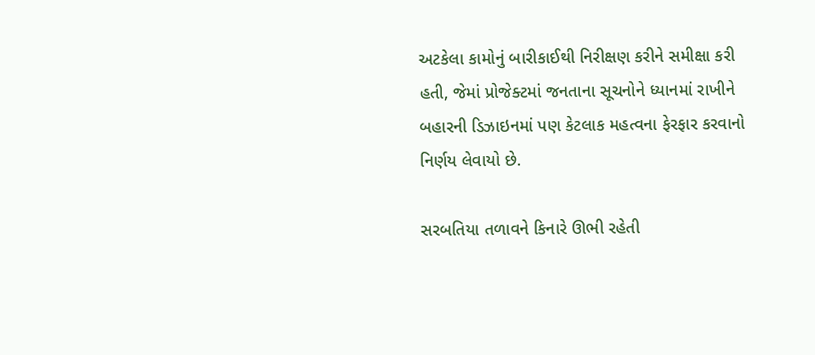અટકેલા કામોનું બારીકાઈથી નિરીક્ષણ કરીને સમીક્ષા કરી હતી, જેમાં પ્રોજેક્ટમાં જનતાના સૂચનોને ધ્યાનમાં રાખીને બહારની ડિઝાઇનમાં પણ કેટલાક મહત્વના ફેરફાર કરવાનો નિર્ણય લેવાયો છે.

સરબતિયા તળાવને કિનારે ઊભી રહેતી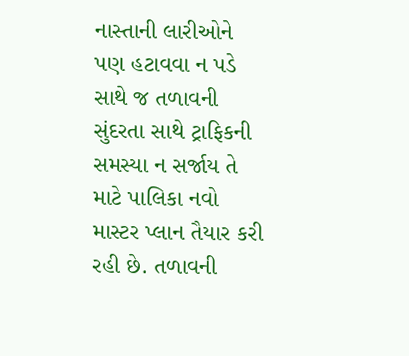નાસ્તાની લારીઓને પણ હટાવવા ન પડે સાથે જ તળાવની સુંદરતા સાથે ટ્રાફિકની સમસ્યા ન સર્જાય તે માટે પાલિકા નવો માસ્ટર પ્લાન તૈયાર કરી રહી છે. તળાવની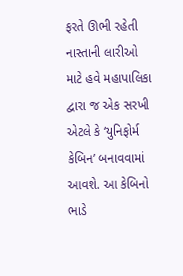ફરતે ઊભી રહેતી નાસ્તાની લારીઓ માટે હવે મહાપાલિકા દ્વારા જ એક સરખી એટલે કે ‘યુનિફોર્મ કેબિન’ બનાવવામાં આવશે. આ કેબિનો ભાડે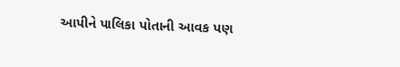આપીને પાલિકા પોતાની આવક પણ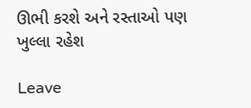ઊભી કરશે અને રસ્તાઓ પણ ખુલ્લા રહેશ

Leave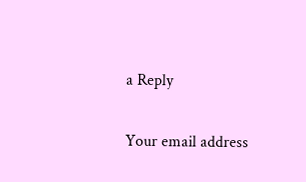a Reply

Your email address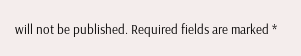will not be published. Required fields are marked *